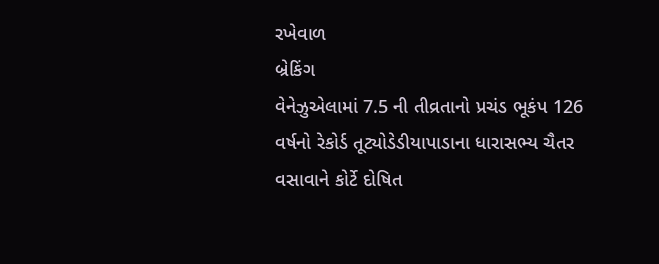રખેવાળ
બ્રેકિંગ
વેનેઝુએલામાં 7.5 ની તીવ્રતાનો પ્રચંડ ભૂકંપ 126 વર્ષનો રેકોર્ડ તૂટ્યોડેડીયાપાડાના ધારાસભ્ય ચૈતર વસાવાને કોર્ટે દોષિત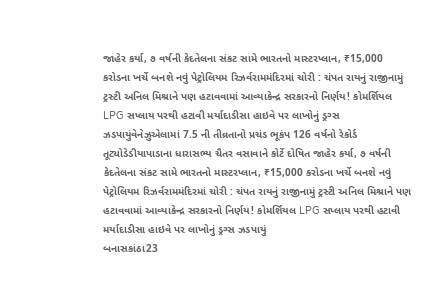જાહેર કર્યા, ૭ વર્ષની કેદતેલના સંકટ સામે ભારતનો માસ્ટરપ્લાન, ₹15,000 કરોડના ખર્ચે બનશે નવું પેટ્રોલિયમ રિઝર્વરામમંદિરમાં ચોરી : ચંપત રાયનું રાજીનામું ટ્રસ્ટી અનિલ મિશ્રાને પણ હટાવવામાં આવ્યાકેન્દ્ર સરકારનો નિર્ણય! કોમર્શિયલ LPG સપ્લાય પરથી હટાવી મર્યાદાડીસા હાઇવે પર લાખોનું ડ્રગ્સ ઝડપાયુંવેનેઝુએલામાં 7.5 ની તીવ્રતાનો પ્રચંડ ભૂકંપ 126 વર્ષનો રેકોર્ડ તૂટ્યોડેડીયાપાડાના ધારાસભ્ય ચૈતર વસાવાને કોર્ટે દોષિત જાહેર કર્યા, ૭ વર્ષની કેદતેલના સંકટ સામે ભારતનો માસ્ટરપ્લાન, ₹15,000 કરોડના ખર્ચે બનશે નવું પેટ્રોલિયમ રિઝર્વરામમંદિરમાં ચોરી : ચંપત રાયનું રાજીનામું ટ્રસ્ટી અનિલ મિશ્રાને પણ હટાવવામાં આવ્યાકેન્દ્ર સરકારનો નિર્ણય! કોમર્શિયલ LPG સપ્લાય પરથી હટાવી મર્યાદાડીસા હાઇવે પર લાખોનું ડ્રગ્સ ઝડપાયું
બનાસકાંઠા23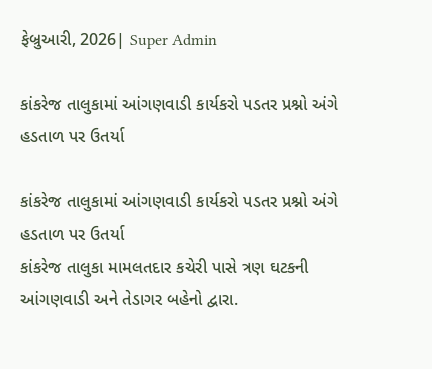ફેબ્રુઆરી, 2026| Super Admin

કાંકરેજ તાલુકામાં આંગણવાડી કાર્યકરો પડતર પ્રશ્નો અંગે હડતાળ પર ઉતર્યા

કાંકરેજ તાલુકામાં આંગણવાડી કાર્યકરો પડતર પ્રશ્નો અંગે હડતાળ પર ઉતર્યા
કાંકરેજ તાલુકા મામલતદાર કચેરી પાસે ત્રણ ઘટકની આંગણવાડી અને તેડાગર બહેનો દ્વારા.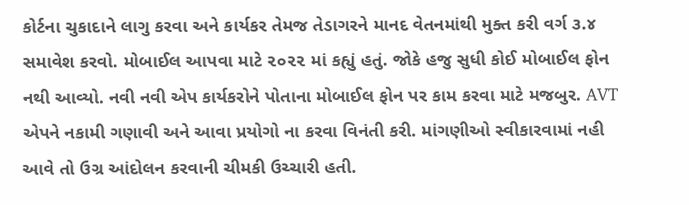કોર્ટના ચુકાદાને લાગુ કરવા અને કાર્યકર તેમજ તેડાગરને માનદ વેતનમાંથી મુક્ત કરી વર્ગ ૩.૪ સમાવેશ કરવો. મોબાઈલ આપવા માટે ૨૦૨૨ માં કહ્યું હતું. જોકે હજુ સુધી કોઈ મોબાઈલ ફોન નથી આવ્યો. નવી નવી એપ કાર્યકરોને પોતાના મોબાઈલ ફોન પર કામ કરવા માટે મજબુર. AVT એપને નકામી ગણાવી અને આવા પ્રયોગો ના કરવા વિનંતી કરી. માંગણીઓ સ્વીકારવામાં નહી આવે તો ઉગ્ર આંદોલન કરવાની ચીમકી ઉચ્ચારી હતી.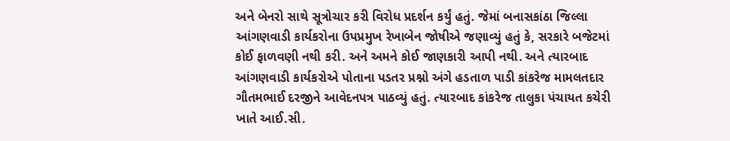અને બેનરો સાથે સૂત્રોચાર કરી વિરોધ પ્રદર્શન કર્યું હતું. જેમાં બનાસકાંઠા જિલ્લા આંગણવાડી કાર્યકરોના ઉપપ્રમુખ રેખાબેન જોષીએ જણાવ્યું હતું કે, સરકારે બજેટમાં કોઈ ફાળવણી નથી કરી. અને અમને કોઈ જાણકારી આપી નથી. અને ત્યારબાદ આંગણવાડી કાર્યકરોએ પોતાના પડતર પ્રશ્નો અંગે હડતાળ પાડી કાંકરેજ મામલતદાર ગૌતમભાઈ દરજીને આવેદનપત્ર પાઠવ્યું હતું. ત્યારબાદ કાંકરેજ તાલુકા પંચાયત કચેરી ખાતે આઈ.સી.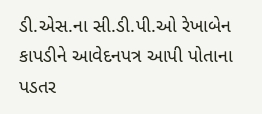ડી.એસ.ના સી.ડી.પી.ઓ રેખાબેન કાપડીને આવેદનપત્ર આપી પોતાના પડતર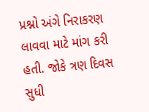પ્રશ્નો અંગે નિરાકરણ લાવવા માટે માંગ કરી હતી. જોકે ત્રણ દિવસ સુધી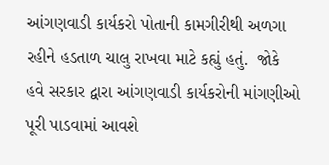આંગણવાડી કાર્યકરો પોતાની કામગીરીથી અળગા રહીને હડતાળ ચાલુ રાખવા માટે કહ્યું હતું.  જોકે હવે સરકાર દ્વારા આંગણવાડી કાર્યકરોની માંગણીઓ પૂરી પાડવામાં આવશે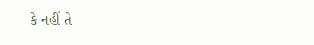કે નહીં તે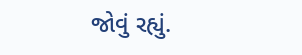જોવું રહ્યું.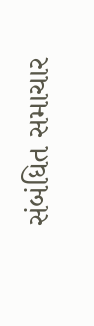સંબંધિત સમાચાર